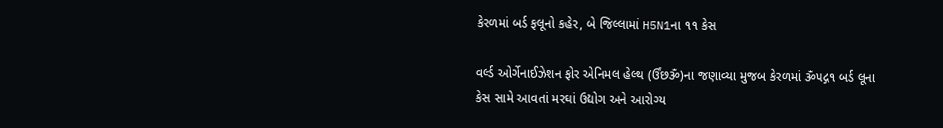કેરળમાં બર્ડ ફલૂનો કહેર, બે જિલ્લામાં H5N1ના ૧૧ કેસ

વર્લ્ડ ઓર્ગેનાઈઝેશન ફોર એનિમલ હેલ્થ (ર્ઉંછૐ)ના જણાવ્યા મુજબ કેરળમાં ૐ૫દ્ગ૧ બર્ડ લૂના કેસ સામે આવતાં મરઘાં ઉદ્યોગ અને આરોગ્ય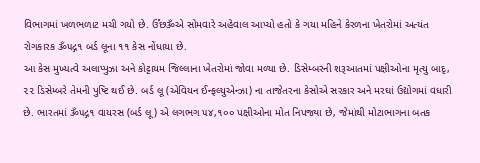વિભાગમાં ખળભળાટ મચી ગયો છે. ર્ઉંછૐએ સોમવારે અહેવાલ આપ્યો હતો કે ગયા મહિને કેરળના ખેતરોમાં અત્યંત રોગકારક ૐ૫દ્ગ૧ બર્ડ લૂના ૧૧ કેસ નોંધાયા છે.
આ કેસ મુખ્યત્વે અલાપ્પુઝા અને કોટ્ટાયમ જિલ્લાના ખેતરોમાં જોવા મળ્યા છે. ડિસેમ્બરની શરૂઆતમાં પક્ષીઓના મૃત્યુ બાદૃ, ૨૨ ડિસેમ્બરે તેમની પુષ્ટિ થઈ છે. બર્ડ લૂ (એવિયન ઈન્ફલ્યુએન્ઝા) ના તાજેતરના કેસોએ સરકાર અને મરઘાં ઉદ્યોગમાં વધારી છે. ભારતમાં ૐ૫દ્ગ૧ વાયરસ (બર્ડ લૂ) એ લગભગ ૫૪,૧૦૦ પક્ષીઓના મોત નિપજ્યા છે, જેમાંથી મોટાભાગના બતક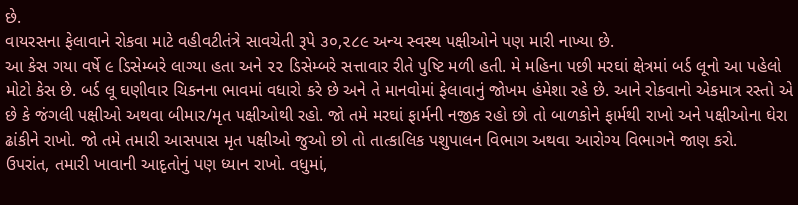છે.
વાયરસના ફેલાવાને રોકવા માટે વહીવટીતંત્રે સાવચેતી રૂપે ૩૦,૨૮૯ અન્ય સ્વસ્થ પક્ષીઓને પણ મારી નાખ્યા છે.
આ કેસ ગયા વર્ષે ૯ ડિસેમ્બરે લાગ્યા હતા અને ૨૨ ડિસેમ્બરે સત્તાવાર રીતે પુષ્ટિ મળી હતી. મે મહિના પછી મરઘાં ક્ષેત્રમાં બર્ડ લૂનો આ પહેલો મોટો કેસ છે. બર્ડ લૂ ઘણીવાર ચિકનના ભાવમાં વધારો કરે છે અને તે માનવોમાં ફેલાવાનું જોખમ હંમેશા રહે છે. આને રોકવાનો એકમાત્ર રસ્તો એ છે કે જંગલી પક્ષીઓ અથવા બીમાર/મૃત પક્ષીઓથી રહો. જો તમે મરઘાં ફાર્મની નજીક રહો છો તો બાળકોને ફાર્મથી રાખો અને પક્ષીઓના ઘેરા ઢાંકીને રાખો. જો તમે તમારી આસપાસ મૃત પક્ષીઓ જુઓ છો તો તાત્કાલિક પશુપાલન વિભાગ અથવા આરોગ્ય વિભાગને જાણ કરો.
ઉપરાંત, તમારી ખાવાની આદૃતોનું પણ ધ્યાન રાખો. વધુમાં,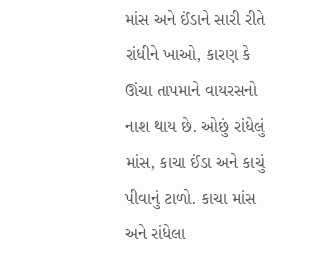માંસ અને ઈંડાને સારી રીતે રાંધીને ખાઓ, કારણ કે ઊંચા તાપમાને વાયરસનો નાશ થાય છે. ઓછું રાંધેલું માંસ, કાચા ઈંડા અને કાચું પીવાનું ટાળો. કાચા માંસ અને રાંધેલા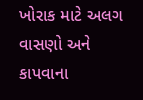ખોરાક માટે અલગ વાસણો અને કાપવાના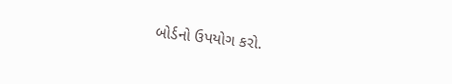બોર્ડનો ઉપયોગ કરો.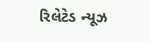રિલેટેડ ન્યૂઝ